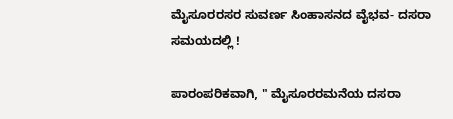ಮೈಸೂರರಸರ ಸುವರ್ಣ ಸಿಂಹಾಸನದ ವೈಭವ- ದಸರಾ ಸಮಯದಲ್ಲಿ !

ಪಾರಂಪರಿಕವಾಗಿ, " ಮೈಸೂರರಮನೆಯ ದಸರಾ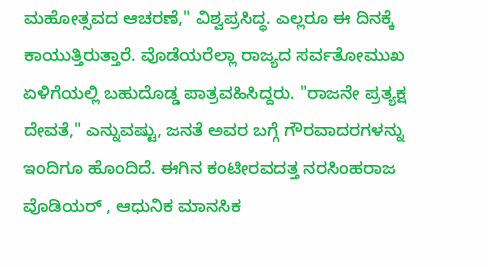ಮಹೋತ್ಸವದ ಆಚರಣೆ," ವಿಶ್ವಪ್ರಸಿದ್ಧ. ಎಲ್ಲರೂ ಈ ದಿನಕ್ಕೆ ಕಾಯುತ್ತಿರುತ್ತಾರೆ. ವೊಡೆಯರೆಲ್ಲಾ ರಾಜ್ಯದ ಸರ್ವತೋಮುಖ ಏಳಿಗೆಯಲ್ಲಿ ಬಹುದೊಡ್ಡ ಪಾತ್ರವಹಿಸಿದ್ದರು. "ರಾಜನೇ ಪ್ರತ್ಯಕ್ಷ ದೇವತೆ," ಎನ್ನುವಷ್ಟು, ಜನತೆ ಅವರ ಬಗ್ಗೆ ಗೌರವಾದರಗಳನ್ನು ಇಂದಿಗೂ ಹೊಂದಿದೆ. ಈಗಿನ ಕಂಟೀರವದತ್ತ ನರಸಿಂಹರಾಜ ವೊಡಿಯರ್ , ಆಧುನಿಕ ಮಾನಸಿಕ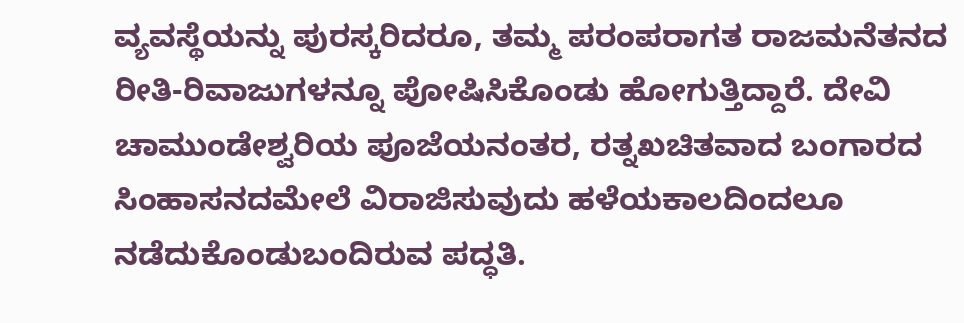ವ್ಯವಸ್ಥೆಯನ್ನು ಪುರಸ್ಕರಿದರೂ, ತಮ್ಮ ಪರಂಪರಾಗತ ರಾಜಮನೆತನದ ರೀತಿ-ರಿವಾಜುಗಳನ್ನೂ ಪೋಷಿಸಿಕೊಂಡು ಹೋಗುತ್ತಿದ್ದಾರೆ. ದೇವಿ ಚಾಮುಂಡೇಶ್ವರಿಯ ಪೂಜೆಯನಂತರ, ರತ್ನಖಚಿತವಾದ ಬಂಗಾರದ ಸಿಂಹಾಸನದಮೇಲೆ ವಿರಾಜಿಸುವುದು ಹಳೆಯಕಾಲದಿಂದಲೂ ನಡೆದುಕೊಂಡುಬಂದಿರುವ ಪದ್ಧತಿ.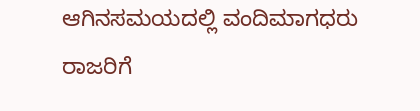ಆಗಿನಸಮಯದಲ್ಲಿ ವಂದಿಮಾಗಧರು ರಾಜರಿಗೆ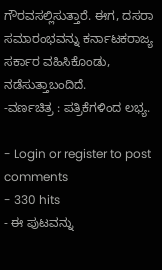ಗೌರವಸಲ್ಲಿಸುತ್ತಾರೆ. ಈಗ, ದಸರಾ ಸಮಾರಂಭವನ್ನು ಕರ್ನಾಟಕರಾಜ್ಯ ಸರ್ಕಾರ ವಹಿಸಿಕೊಂಡು, ನಡೆಸುತ್ತಾಬಂದಿದೆ.
-ವರ್ಣಚಿತ್ರ : ಪತ್ರಿಕೆಗಳಿಂದ ಲಭ್ಯ.

- Login or register to post comments
- 330 hits
- ಈ ಪುಟವನ್ನು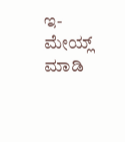ಇ-ಮೇಯ್ಲ್ ಮಾಡಿ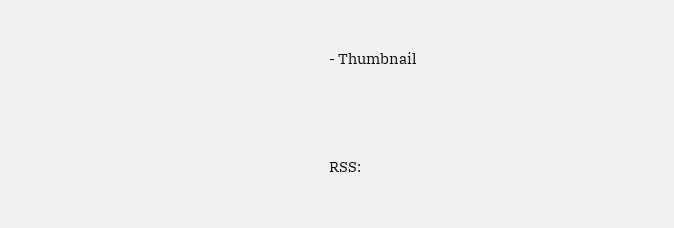- Thumbnail





RSS: